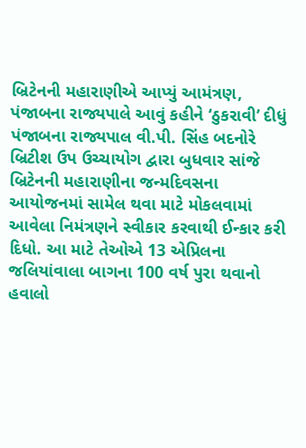બ્રિટેનની મહારાણીએ આપ્યું આમંત્રણ, પંજાબના રાજ્યપાલે આવું કહીને ‘ઠુકરાવી’ દીધું
પંજાબના રાજ્યપાલ વી.પી. સિંહ બદનોરે બ્રિટીશ ઉપ ઉચ્ચાયોગ દ્વારા બુધવાર સાંજે બ્રિટેનની મહારાણીના જન્મદિવસના આયોજનમાં સામેલ થવા માટે મોકલવામાં આવેલા નિમંત્રણને સ્વીકાર કરવાથી ઈન્કાર કરી દિધો. આ માટે તેઓએ 13 એપ્રિલના જલિયાંવાલા બાગના 100 વર્ષ પુરા થવાનો હવાલો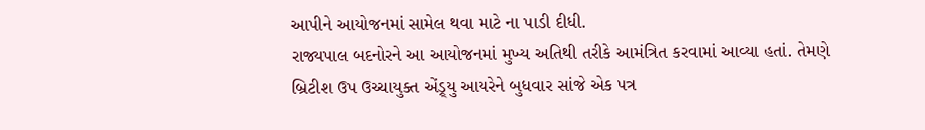આપીને આયોજનમાં સામેલ થવા માટે ના પાડી દીધી.
રાજ્યપાલ બદનોરને આ આયોજનમાં મુખ્ય અતિથી તરીકે આમંત્રિત કરવામાં આવ્યા હતાં. તેમણે બ્રિટીશ ઉપ ઉચ્ચાયુક્ત એંડ્ર્યુ આયરેને બુધવાર સાંજે એક પત્ર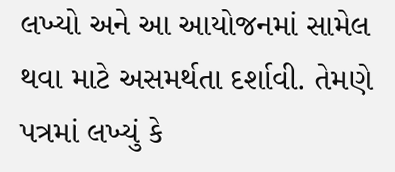લખ્યો અને આ આયોજનમાં સામેલ થવા માટે અસમર્થતા દર્શાવી. તેમણે પત્રમાં લખ્યું કે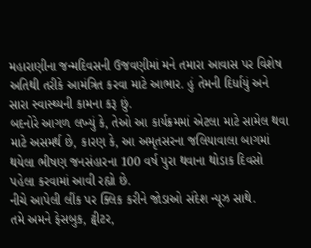મહારાણીના જન્મદિવસની ઉજવણીમાં મને તમારા આવાસ પર વિશેષ અતિથી તરીકે આમંત્રિત કરવા માટે આભાર. હું તેમની દિર્ધાયું અને સારા સ્વાસ્થ્યની કામના કરૂ છું.
બદનોરે આગળ લખ્યું કે, તેઓ આ કાર્યક્રમમાં એટલા માટે સામેલ થવા માટે અસમર્થ છે, કારણ કે, આ અમૃતસરના જલિયાવાલા બાગમાં થયેલા ભીષણ જનસંહારના 100 વર્ષ પુરા થવાના થોડાક દિવસો પહેલા કરવામાં આવી રહ્યો છે.
નીચે આપેલી લીંક પર ક્લિક કરીને જોડાઓ સંદેશ ન્યૂઝ સાથે.
તમે અમને ફેસબુક, ટ્વીટર,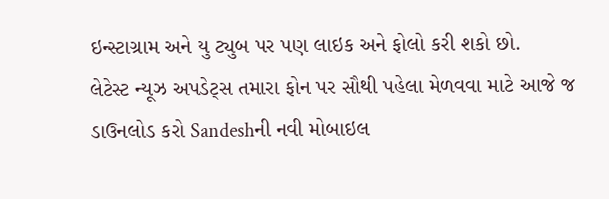ઇન્સ્ટાગ્રામ અને યુ ટ્યુબ પર પણ લાઇક અને ફોલો કરી શકો છો.
લેટેસ્ટ ન્યૂઝ અપડેટ્સ તમારા ફોન પર સૌથી પહેલા મેળવવા માટે આજે જ ડાઉનલોડ કરો Sandeshની નવી મોબાઇલ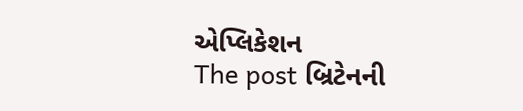એપ્લિકેશન
The post બ્રિટેનની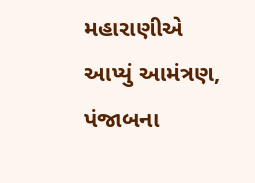મહારાણીએ આપ્યું આમંત્રણ, પંજાબના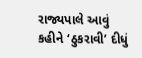રાજ્યપાલે આવું કહીને ‘ઠુકરાવી’ દીધું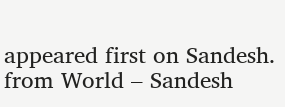appeared first on Sandesh.
from World – Sandesh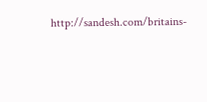http://sandesh.com/britains-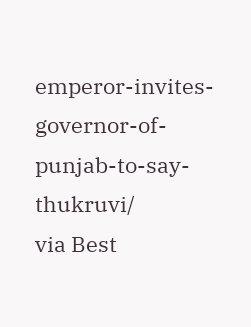emperor-invites-governor-of-punjab-to-say-thukruvi/
via Best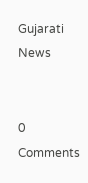Gujarati News


0 Comments